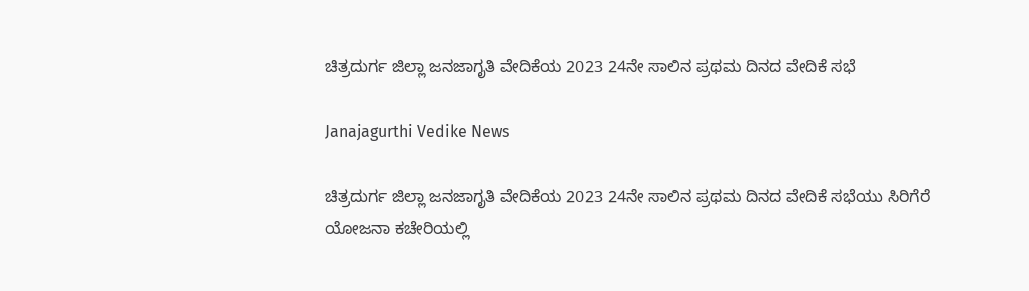ಚಿತ್ರದುರ್ಗ ಜಿಲ್ಲಾ ಜನಜಾಗೃತಿ ವೇದಿಕೆಯ 2023 24ನೇ ಸಾಲಿನ ಪ್ರಥಮ ದಿನದ ವೇದಿಕೆ ಸಭೆ

Janajagurthi Vedike News

ಚಿತ್ರದುರ್ಗ ಜಿಲ್ಲಾ ಜನಜಾಗೃತಿ ವೇದಿಕೆಯ 2023 24ನೇ ಸಾಲಿನ ಪ್ರಥಮ ದಿನದ ವೇದಿಕೆ ಸಭೆಯು ಸಿರಿಗೆರೆ ಯೋಜನಾ ಕಚೇರಿಯಲ್ಲಿ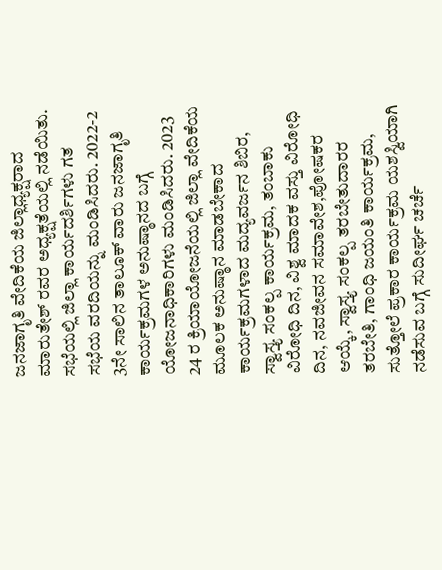ಜನಜಾಗೃತಿ ವೇದಿಕೆಯ ಜಿಲ್ಲಾಧ್ಯಕ್ಷರಾದ ಮಾರುತೇಶ್ ರವರ ಅಧ್ಯಕ್ಷತೆಯಲ್ಲಿ ನಡೆಯಿತು. ಸಭೆಯಲ್ಲಿ ಜಿಲ್ಲಾ ಕಾರ್ಯದರ್ಶಿಗಳು ಗತ ಸಭೆಯ ವರದಿಯನ್ನು ಮಂಡಿಸಿದರು. 2022-2 3ನೇ ಸಾಲಿನ ತಾಲೂಕ್ ವಾರು ಜನಜಾಗೃತಿ ಕಾರ್ಯಕ್ರಮಗಳ ಅನುಷ್ಠಾನದ ಬಗ್ಗೆ ಯೋಜನಾಧಿಕಾರಿಗಳು ಮಂಡಿಸಿದರು. 2023 24 ರ ಕ್ರಿಯಾಯೋಜನೆಯಲ್ಲಿ ಜಿಲ್ಲಾ ವೇದಿಕೆಯ ಮೂಲಕ ಅನುಷ್ಠಾನ ಮಾಡಬೇಕಾದ ಕಾರ್ಯಕ್ರಮಗಳಾದ ಮದ್ಯವರ್ಜನ ಶಿಬಿರ, ಸ್ವಾಸ್ತ್ಯ ಸಂಕಲ್ಪ ಕಾರ್ಯಕ್ರಮ, ತಂಬಾಕು ವಿರೋಧಿ ದಿನ, ವಿಶ್ವ ಮಾದಕ ವಸ್ತು ವಿರೋಧಿ ದಿನ, ನವಜೀವನ ಸಮಾವೇಶ,ಪೋಷಕರ ಆಯ್ಕೆ, ಸ್ವಾಸ್ತ್ಯ ಸಂಕಲ್ಪ ತರಬೇತುದಾರರ ತರಬೇತಿ, ಗಾಂಧಿ ಜಯಂತಿ ಕಾರ್ಯಕ್ರಮ, ಸುತ್ತೋಲೆ ಪ್ರಕಾರ ಕಾರ್ಯಕ್ರಮ ಯಶಸ್ವಿಯಾಗಿ ನಡೆಸುವ ಬಗ್ಗೆ ಸುದೀರ್ಘ ಚರ್ಚೆ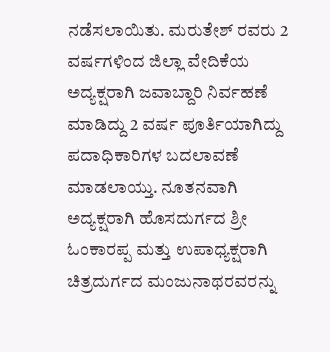ನಡೆಸಲಾಯಿತು. ಮರುತೇಶ್ ರವರು 2 ವರ್ಷಗಳಿಂದ ಜಿಲ್ಲಾ ವೇದಿಕೆಯ ಅದ್ಯಕ್ಷರಾಗಿ ಜವಾಬ್ದಾರಿ ನಿರ್ವಹಣೆ ಮಾಡಿದ್ದು 2 ವರ್ಷ ಪೂರ್ತಿಯಾಗಿದ್ದು ಪದಾಧಿಕಾರಿಗಳ ಬದಲಾವಣೆ ಮಾಡಲಾಯ್ತು. ನೂತನವಾಗಿ ಅದ್ಯಕ್ಷರಾಗಿ ಹೊಸದುರ್ಗದ ಶ್ರೀ ಓಂಕಾರಪ್ಪ ಮತ್ತು ಉಪಾಧ್ಯಕ್ಷರಾಗಿ ಚಿತ್ರದುರ್ಗದ ಮಂಜುನಾಥರವರನ್ನು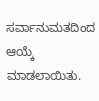ಸರ್ವಾನುಮತದಿಂದ ಆಯ್ಕೆ ಮಾಡಲಾಯಿತು.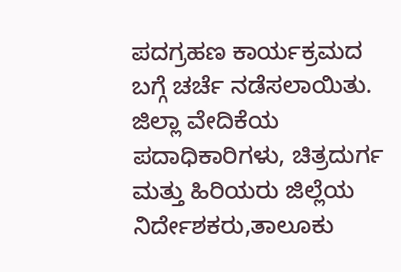ಪದಗ್ರಹಣ ಕಾರ್ಯಕ್ರಮದ ಬಗ್ಗೆ ಚರ್ಚೆ ನಡೆಸಲಾಯಿತು.
ಜಿಲ್ಲಾ ವೇದಿಕೆಯ ಪದಾಧಿಕಾರಿಗಳು, ಚಿತ್ರದುರ್ಗ ಮತ್ತು ಹಿರಿಯರು ಜಿಲ್ಲೆಯ ನಿರ್ದೇಶಕರು,ತಾಲೂಕು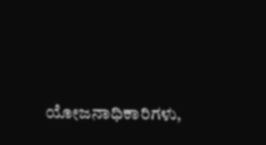ಯೋಜನಾಧಿಕಾರಿಗಳು,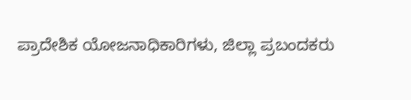ಪ್ರಾದೇಶಿಕ ಯೋಜನಾಧಿಕಾರಿಗಳು, ಜಿಲ್ಲಾ ಪ್ರಬಂದಕರು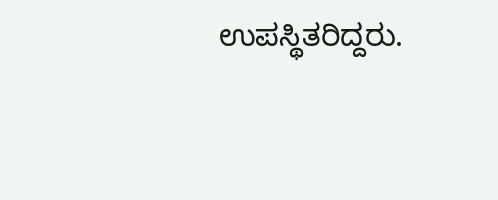ಉಪಸ್ಥಿತರಿದ್ದರು.